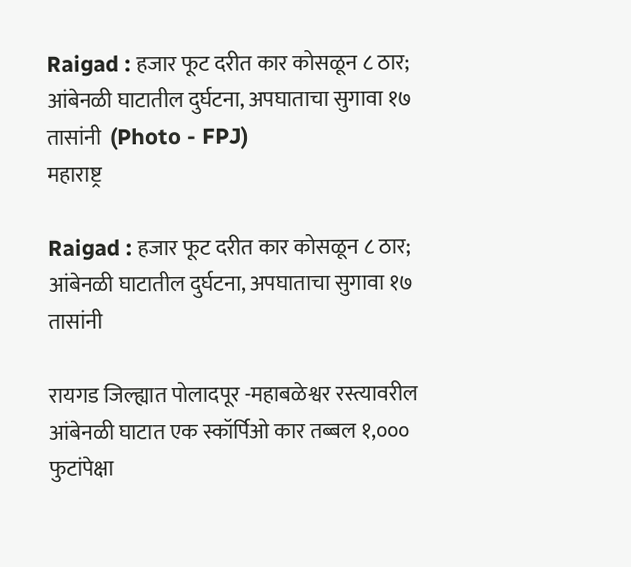Raigad : हजार फूट दरीत कार कोसळून ८ ठार; आंबेनळी घाटातील दुर्घटना, अपघाताचा सुगावा १७ तासांनी  (Photo - FPJ)
महाराष्ट्र

Raigad : हजार फूट दरीत कार कोसळून ८ ठार; आंबेनळी घाटातील दुर्घटना, अपघाताचा सुगावा १७ तासांनी

रायगड जिल्ह्यात पोलादपूर -महाबळेश्वर रस्त्यावरील आंबेनळी घाटात एक स्कॉर्पिओ कार तब्बल १,००० फुटांपेक्षा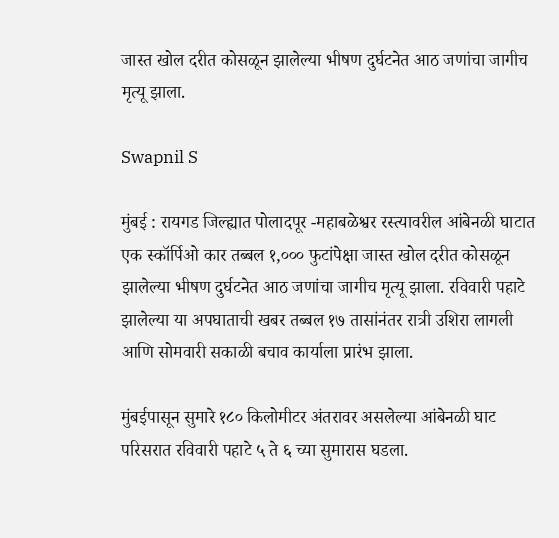जास्त खोल दरीत कोसळून झालेल्या भीषण दुर्घटनेत आठ जणांचा जागीच मृत्यू झाला.

Swapnil S

मुंबई : रायगड जिल्ह्यात पोलादपूर -महाबळेश्वर रस्त्यावरील आंबेनळी घाटात एक स्कॉर्पिओ कार तब्बल १,००० फुटांपेक्षा जास्त खोल दरीत कोसळून झालेल्या भीषण दुर्घटनेत आठ जणांचा जागीच मृत्यू झाला. रविवारी पहाटे झालेल्या या अपघाताची खबर तब्बल १७ तासांनंतर रात्री उशिरा लागली आणि सोमवारी सकाळी बचाव कार्याला प्रारंभ झाला.

मुंबईपासून सुमारे १८० किलोमीटर अंतरावर असलेल्या आंबेनळी घाट परिसरात रविवारी पहाटे ५ ते ६ च्या सुमारास घडला.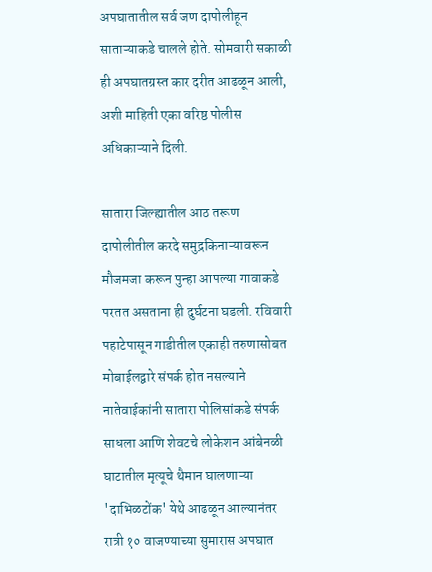अपघातातील सर्व जण दापोलीहून साताऱ्याकडे चालले होते. सोमवारी सकाळी ही अपघातग्रस्त कार दरीत आढळून आली, अशी माहिती एका वरिष्ठ पोलीस अधिकाऱ्याने दिली.

सातारा जिल्ह्यातील आठ तरूण दापोलीतील करदे समुद्रकिनाऱ्यावरून मौजमजा करून पुन्हा आपल्या गावाकडे परतत असताना ही दुर्घटना घडली. रविवारी पहाटेपासून गाडीतील एकाही तरुणासोबत मोबाईलद्वारे संपर्क होत नसल्याने  नातेवाईकांनी सातारा पोलिसांकडे संपर्क साधला आणि शेवटचे लोकेशन आंबेनळी घाटातील मृत्यूचे थैमान घालणाऱ्या 'दाभिळटोंक' येथे आढळून आल्यानंतर रात्री १० वाजण्याच्या सुमारास अपघात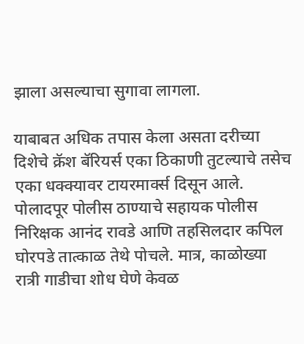झाला असल्याचा सुगावा लागला.

याबाबत अधिक तपास केला असता दरीच्या दिशेचे क्रॅश बॅरियर्स एका ठिकाणी तुटल्याचे तसेच एका धक्क्यावर टायरमार्क्स दिसून आले. पोलादपूर पोलीस ठाण्याचे सहायक पोलीस निरिक्षक आनंद रावडे आणि तहसिलदार कपिल घोरपडे तात्काळ तेथे पोचले. मात्र, काळोख्या रात्री गाडीचा शोध घेणे केवळ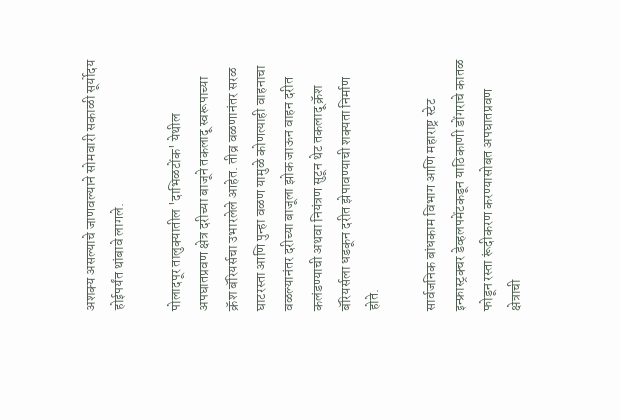अशक्य असल्याचे जाणवल्याने सोमवारी सकाळी सूर्योदय होईपर्यंत थांबावे लागले.

पोलादपूर तालुक्यातील 'दाभिळटोंक' येथील अपघातप्रवण क्षेत्र दरीच्या बाजूने तकलादू स्वरूपाच्या क्रॅश बॅरियर्सचा उभारलेले आहेत. तीव्र वळणानंतर सरळ घाटरस्ता आणि पुन्हा वळण यामुळे कोणत्याही वाहनाचा वळल्यानंतर दरीच्या बाजूला झोक जाऊन वाहन दरीत कलंडण्याची अथवा नियंत्रण सुटून थेट तकलादू क्रॅश बॅरियर्सला धडकून दरीत झेपावण्याची शक्यता निर्माण होते.

सार्वजनिक बांधकाम विभाग आणि महाराष्ट्र स्टेट इन्फ्रास्ट्रक्चर डेव्हलपमेंटकडून याठिकाणी डोंगराचे कातळ फोडून रस्ता रूंदीकरण करण्यासोबत अपघातप्रवण क्षेत्राची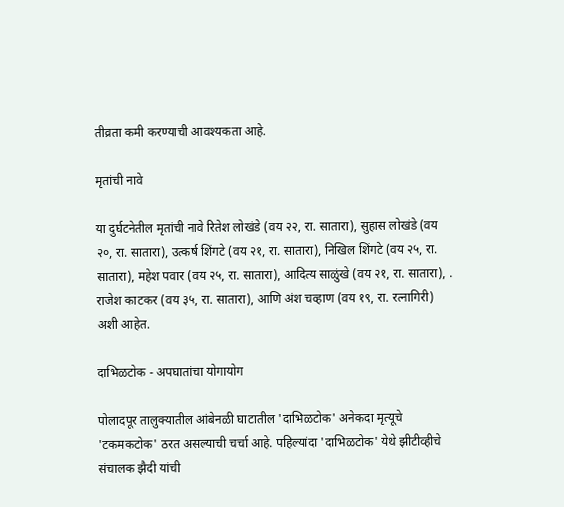तीव्रता कमी करण्याची आवश्यकता आहे.

मृतांची नावे

या दुर्घटनेतील मृतांची नावे रितेश लोखंडे (वय २२, रा. सातारा), सुहास लोखंडे (वय २०, रा. सातारा), उत्कर्ष शिंगटे (वय २१, रा. सातारा), निखिल शिंगटे (वय २५, रा. सातारा), महेश पवार (वय २५, रा. सातारा), आदित्य साळुंखे (वय २१, रा. सातारा), . राजेश काटकर (वय ३५, रा. सातारा), आणि अंश चव्हाण (वय १९, रा. रत्नागिरी) अशी आहेत.

दाभिळटोक - अपघातांचा योगायोग

पोलादपूर तालुक्यातील आंबेनळी घाटातील 'दाभिळटोक' अनेकदा मृत्यूचे 'टकमकटोक' ठरत असल्याची चर्चा आहे. पहिल्यांदा 'दाभिळटोक' येथे झीटीव्हीचे संचालक झैदी यांची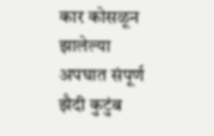कार कोसळून झालेल्या अपघात संपूर्ण झैदी कुटुंब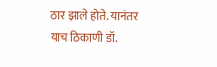ठार झाले होते. यानंतर याच ठिकाणी डॉ.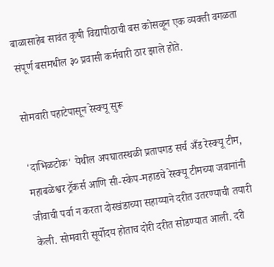बाळासाहेब सावंत कृषी विद्यापीठाची बस कोसळून एक व्यक्ती वगळता संपूर्ण बसमधील ३० प्रवासी कर्मचारी ठार झाले होते.

सोमवारी पहाटेपासून रेस्क्यू सुरू

'दाभिळटोक' येथील अपघातस्थळी प्रतापगड सर्च अँड रेस्क्यू टीम, महाबळेश्वर ट्रॅकर्स आणि सी-स्केप-महाडचे रेस्क्यू टीमच्या जवानांनी जीवाची पर्वा न करता दोरखंडाच्या सहाय्याने दरीत उतरण्याची तयारी केली. सोमवारी सूर्योदय होताच दोरी दरीत सोडण्यात आली. दरी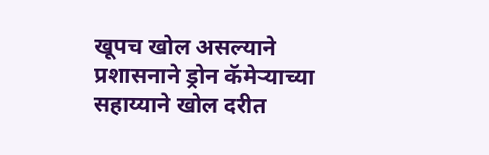खूपच खोल असल्याने प्रशासनाने ड्रोन कॅमेऱ्याच्या सहाय्याने खोल दरीत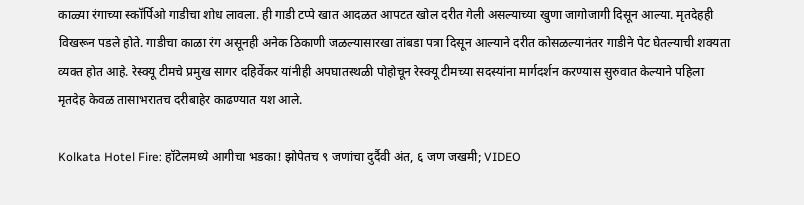काळ्या रंगाच्या स्कॉर्पिओ गाडीचा शोध लावला. ही गाडी टप्पे खात आदळत आपटत खोल दरीत गेली असल्याच्या खुणा जागोजागी दिसून आल्या. मृतदेहही विखरून पडले होते. गाडीचा काळा रंग असूनही अनेक ठिकाणी जळल्यासारखा तांबडा पत्रा दिसून आल्याने दरीत कोसळल्यानंतर गाडीने पेट घेतल्याची शक्यता व्यक्त होत आहे. रेस्क्यू टीमचे प्रमुख सागर दहिर्वेकर यांनीही अपघातस्थळी पोहोचून रेस्क्यू टीमच्या सदस्यांना मार्गदर्शन करण्यास सुरुवात केल्याने पहिला मृतदेह केवळ तासाभरातच दरीबाहेर काढण्यात यश आले.

Kolkata Hotel Fire: हॉटेलमध्ये आगीचा भडका! झोपेतच ९ जणांचा दुर्दैवी अंत, ६ जण जखमी; VIDEO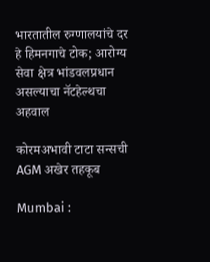भारतातील रुग्णालयांचे दर हे हिमनगाचे टोक; आरोग्य सेवा क्षेत्र भांडवलप्रधान असल्याचा नॅटहेल्थचा अहवाल

कोरमअभावी टाटा सन्सची AGM अखेर तहकूब

Mumbai :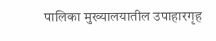पालिका मुख्यालयातील उपाहारगृह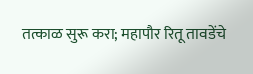तत्काळ सुरू करा; महापौर रितू तावडेंचे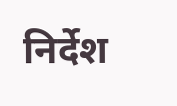निर्देश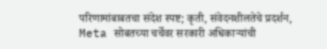परिणामांबाबतचा संदेश स्पष्ट; कृती, संवेदनशीलतेचे प्रदर्शन, Meta सोबतच्या चर्चेवर सरकारी अधिकाऱ्यांची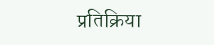प्रतिक्रिया